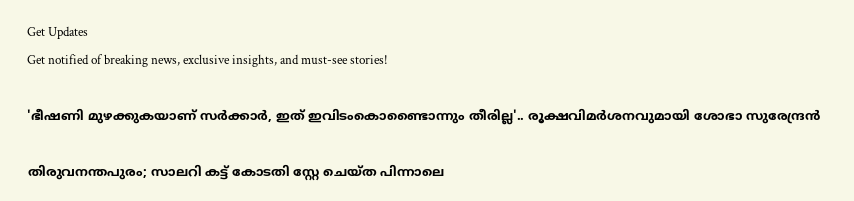Get Updates
Get notified of breaking news, exclusive insights, and must-see stories!

'ഭീഷണി മുഴക്കുകയാണ് സര്‍ക്കാര്‍, ഇത് ഇവിടംകൊണ്ടൈാന്നും തീരില്ല'.. രൂക്ഷവിമർശനവുമായി ശോഭാ സുരേന്ദ്രൻ

തിരുവനന്തപുരം; സാലറി കട്ട് കോടതി സ്റ്റേ ചെയ്ത പിന്നാലെ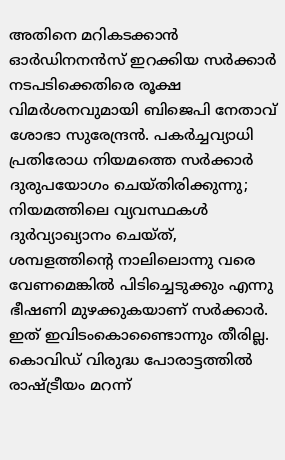അതിനെ മറികടക്കാൻ ഓർഡിനനൻസ് ഇറക്കിയ സർക്കാർ നടപടിക്കെതിരെ രൂക്ഷ വിമർശനവുമായി ബിജെപി നേതാവ് ശോഭാ സുരേന്ദ്രൻ. പകര്‍ച്ചവ്യാധി പ്രതിരോധ നിയമത്തെ സര്‍ക്കാര്‍ ദുരുപയോഗം ചെയ്തിരിക്കുന്നു; നിയമത്തിലെ വ്യവസ്ഥകള്‍ ദുര്‍വ്യാഖ്യാനം ചെയ്ത്, ശമ്പളത്തിന്റെ നാലിലൊന്നു വരെ വേണമെങ്കില്‍ പിടിച്ചെടുക്കും എന്നു ഭീഷണി മുഴക്കുകയാണ് സര്‍ക്കാര്‍. ഇത് ഇവിടംകൊണ്ടൈാന്നും തീരില്ല. കൊവിഡ് വിരുദ്ധ പോരാട്ടത്തില്‍ രാഷ്ട്രീയം മറന്ന്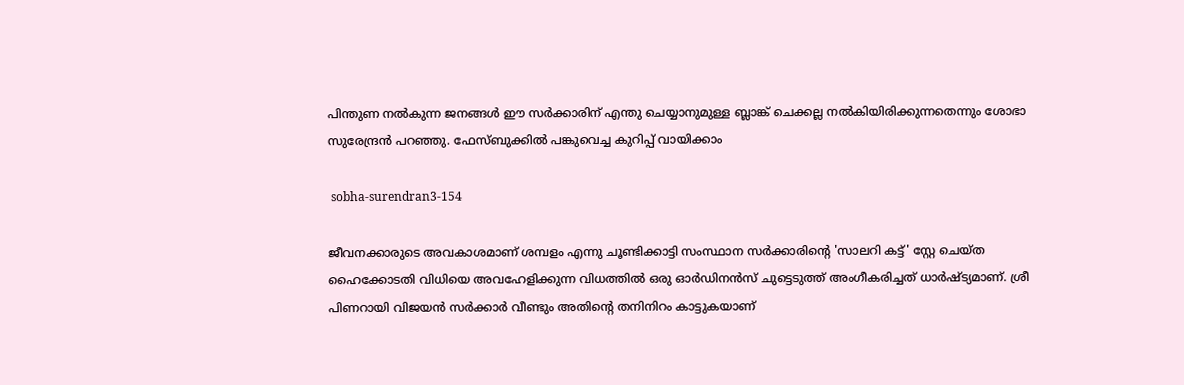പിന്തുണ നല്‍കുന്ന ജനങ്ങള്‍ ഈ സര്‍ക്കാരിന് എന്തു ചെയ്യാനുമുള്ള ബ്ലാങ്ക് ചെക്കല്ല നല്‍കിയിരിക്കുന്നതെന്നും ശോഭാ സുരേന്ദ്രൻ പറഞ്ഞു. ഫേസ്ബുക്കിൽ പങ്കുവെച്ച കുറിപ്പ് വായിക്കാം

 sobha-surendran3-154

ജീവനക്കാരുടെ അവകാശമാണ് ശമ്പളം എന്നു ചൂണ്ടിക്കാട്ടി സംസ്ഥാന സര്‍ക്കാരിന്റെ 'സാലറി കട്ട്' സ്റ്റേ ചെയ്ത ഹൈക്കോടതി വിധിയെ അവഹേളിക്കുന്ന വിധത്തില്‍ ഒരു ഓര്‍ഡിനന്‍സ് ചുട്ടെടുത്ത് അംഗീകരിച്ചത് ധാര്‍ഷ്ട്യമാണ്. ശ്രീ പിണറായി വിജയന്‍ സര്‍ക്കാര്‍ വീണ്ടും അതിന്റെ തനിനിറം കാട്ടുകയാണ്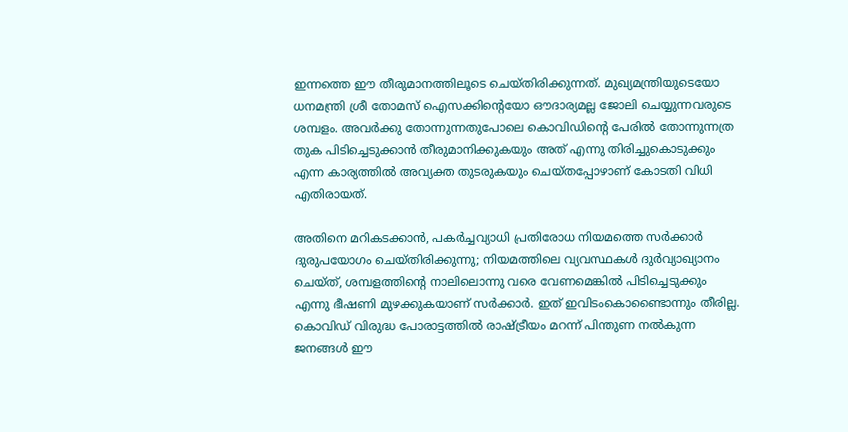ഇന്നത്തെ ഈ തീരുമാനത്തിലൂടെ ചെയ്തിരിക്കുന്നത്. മുഖ്യമന്ത്രിയുടെയോ ധനമന്ത്രി ശ്രീ തോമസ് ഐസക്കിന്റെയോ ഔദാര്യമല്ല ജോലി ചെയ്യുന്നവരുടെ ശമ്പളം. അവര്‍ക്കു തോന്നുന്നതുപോലെ കൊവിഡിന്റെ പേരില്‍ തോന്നുന്നത്ര തുക പിടിച്ചെടുക്കാന്‍ തീരുമാനിക്കുകയും അത് എന്നു തിരിച്ചുകൊടുക്കും എന്ന കാര്യത്തില്‍ അവ്യക്ത തുടരുകയും ചെയ്തപ്പോഴാണ് കോടതി വിധി എതിരായത്.

അതിനെ മറികടക്കാന്‍, പകര്‍ച്ചവ്യാധി പ്രതിരോധ നിയമത്തെ സര്‍ക്കാര്‍ ദുരുപയോഗം ചെയ്തിരിക്കുന്നു; നിയമത്തിലെ വ്യവസ്ഥകള്‍ ദുര്‍വ്യാഖ്യാനം ചെയ്ത്, ശമ്പളത്തിന്റെ നാലിലൊന്നു വരെ വേണമെങ്കില്‍ പിടിച്ചെടുക്കും എന്നു ഭീഷണി മുഴക്കുകയാണ് സര്‍ക്കാര്‍. ഇത് ഇവിടംകൊണ്ടൈാന്നും തീരില്ല. കൊവിഡ് വിരുദ്ധ പോരാട്ടത്തില്‍ രാഷ്ട്രീയം മറന്ന് പിന്തുണ നല്‍കുന്ന ജനങ്ങള്‍ ഈ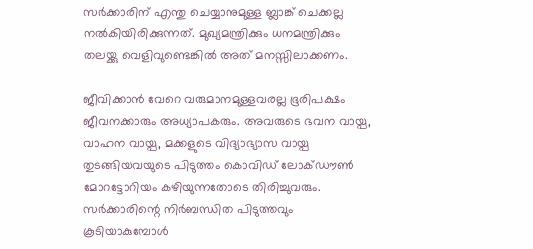സര്‍ക്കാരിന് എന്തു ചെയ്യാനുമുള്ള ബ്ലാങ്ക് ചെക്കല്ല നല്‍കിയിരിക്കുന്നത്. മുഖ്യമന്ത്രിക്കും ധനമന്ത്രിക്കും തലയ്ക്കു വെളിവുണ്ടെങ്കില്‍ അത് മനസ്സിലാക്കണം.

ജീവിക്കാന്‍ വേറെ വരുമാനമുള്ളവരല്ല ഭൂരിപക്ഷം ജീവനക്കാരും അധ്യാപകരും. അവരുടെ ഭവന വായ്പ, വാഹന വായ്പ, മക്കളുടെ വിദ്യാഭ്യാസ വായ്പ തുടങ്ങിയവയുടെ പിടുത്തം കൊവിഡ് ലോക്ഡൗണ്‍ മോറട്ടോറിയം കഴിയുന്നതോടെ തിരിച്ചുവരും. സര്‍ക്കാരിന്റെ നിര്‍ബന്ധിത പിടുത്തവും കൂടിയാകുമ്പോള്‍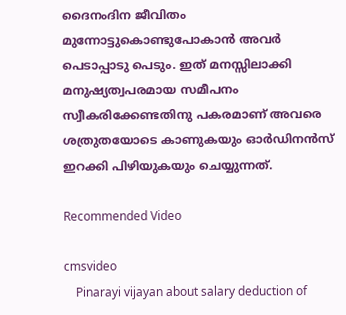ദൈനംദിന ജീവിതം മുന്നോട്ടുകൊണ്ടുപോകാന്‍ അവര്‍ പെടാപ്പാടു പെടും. ഇത് മനസ്സിലാക്കി മനുഷ്യത്വപരമായ സമീപനം സ്വീകരിക്കേണ്ടതിനു പകരമാണ് അവരെ ശത്രുതയോടെ കാണുകയും ഓര്‍ഡിനന്‍സ് ഇറക്കി പിഴിയുകയും ചെയ്യുന്നത്.

Recommended Video

cmsvideo
    Pinarayi vijayan about salary deduction of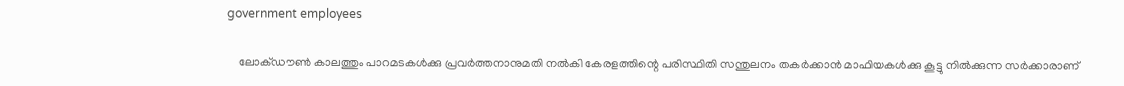government employees

    ലോക്ഡൗണ്‍ കാലത്തും പാറമടകള്‍ക്കു പ്രവര്‍ത്തനാനുമതി നല്‍കി കേരളത്തിന്റെ പരിസ്ഥിതി സന്തുലനം തകര്‍ക്കാന്‍ മാഫിയകള്‍ക്കു കൂട്ടു നില്‍ക്കുന്ന സര്‍ക്കാരാണ്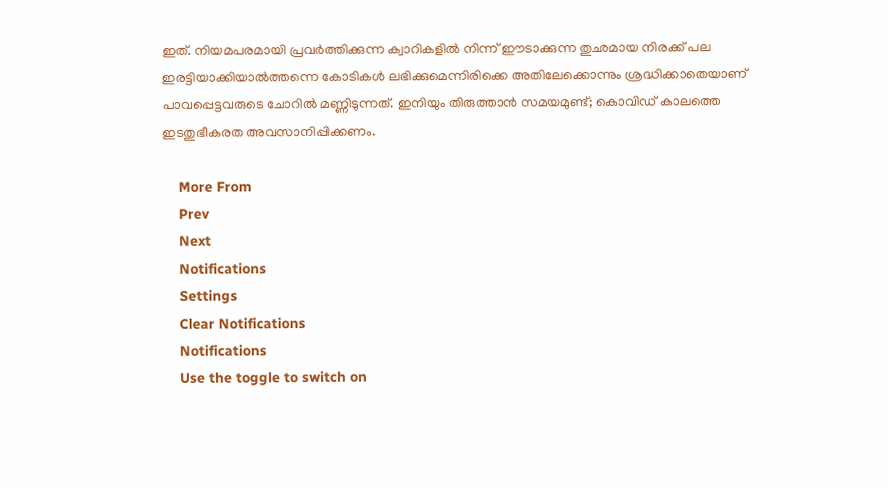ഇത്. നിയമപരമായി പ്രവര്‍ത്തിക്കുന്ന ക്വാറികളില്‍ നിന്ന് ഈടാക്കുന്ന തുഛമായ നിരക്ക് പല ഇരട്ടിയാക്കിയാല്‍ത്തന്നെ കോടികള്‍ ലഭിക്കുമെന്നിരിക്കെ അതിലേക്കൊന്നും ശ്രദ്ധിക്കാതെയാണ് പാവപ്പെട്ടവരുടെ ചോറില്‍ മണ്ണിടുന്നത്. ഇനിയും തിരുത്താന്‍ സമയമുണ്ട്; കൊവിഡ് കാലത്തെ ഇടതുഭീകരത അവസാനിപ്പിക്കണം.

    More From
    Prev
    Next
    Notifications
    Settings
    Clear Notifications
    Notifications
    Use the toggle to switch on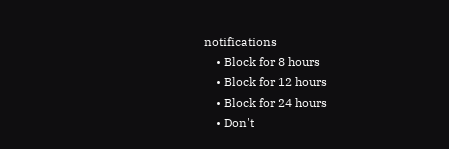notifications
    • Block for 8 hours
    • Block for 12 hours
    • Block for 24 hours
    • Don't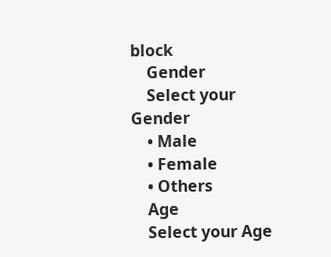block
    Gender
    Select your Gender
    • Male
    • Female
    • Others
    Age
    Select your Age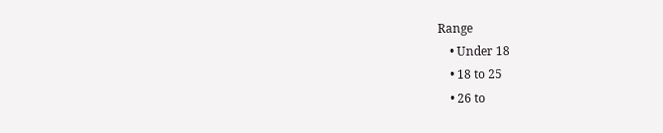Range
    • Under 18
    • 18 to 25
    • 26 to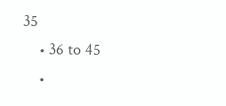35
    • 36 to 45
    •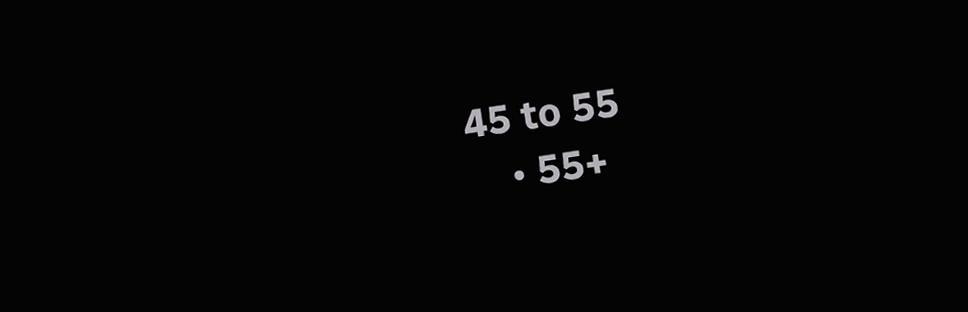45 to 55
    • 55+